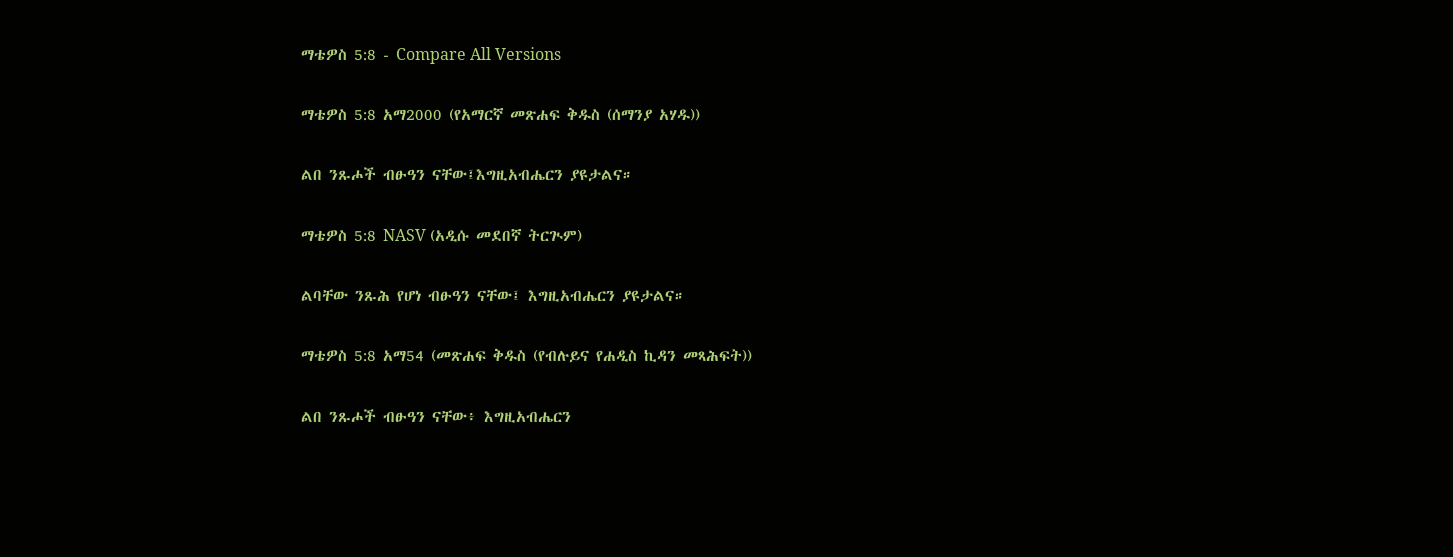ማቴዎስ 5:8 - Compare All Versions

ማቴዎስ 5:8 አማ2000 (የአማርኛ መጽሐፍ ቅዱስ (ሰማንያ አሃዱ))

ልበ ንጹሖች ብፁዓን ናቸው፤እግዚአብሔርን ያዩታልና።

ማቴዎስ 5:8 NASV (አዲሱ መደበኛ ትርጒም)

ልባቸው ንጹሕ የሆነ ብፁዓን ናቸው፤ እግዚአብሔርን ያዩታልና።

ማቴዎስ 5:8 አማ54 (መጽሐፍ ቅዱስ (የብሉይና የሐዲስ ኪዳን መጻሕፍት))

ልበ ንጹሖች ብፁዓን ናቸው፥ እግዚአብሔርን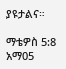ያዩታልና።

ማቴዎስ 5:8 አማ05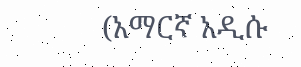(አማርኛ አዲሱ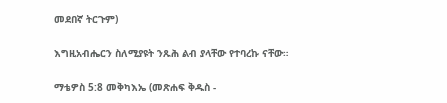መደበኛ ትርጉም)

እግዚአብሔርን ስለሚያዩት ንጹሕ ልብ ያላቸው የተባረኩ ናቸው።

ማቴዎስ 5:8 መቅካእኤ (መጽሐፍ ቅዱስ -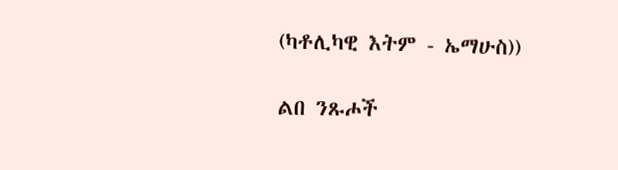(ካቶሊካዊ እትም - ኤማሁስ))

ልበ ንጹሖች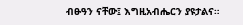ብፁዓን ናቸው፤ እግዚአብሔርን ያዩታልና።